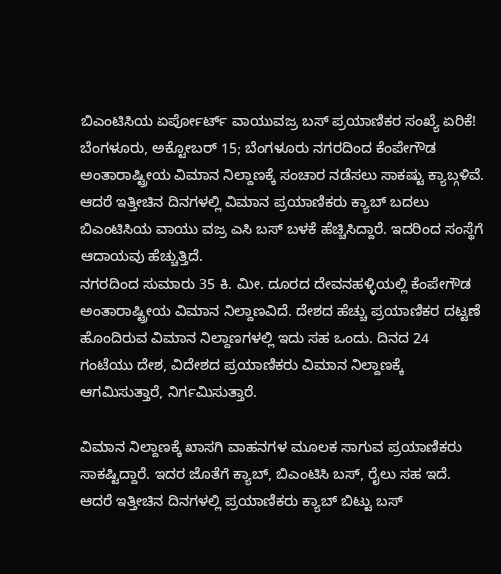ಬಿಎಂಟಿಸಿಯ ಏರ್ಪೋರ್ಟ್ ವಾಯುವಜ್ರ ಬಸ್ ಪ್ರಯಾಣಿಕರ ಸಂಖ್ಯೆ ಏರಿಕೆ!
ಬೆಂಗಳೂರು, ಅಕ್ಟೋಬರ್ 15; ಬೆಂಗಳೂರು ನಗರದಿಂದ ಕೆಂಪೇಗೌಡ ಅಂತಾರಾಷ್ಟ್ರೀಯ ವಿಮಾನ ನಿಲ್ದಾಣಕ್ಕೆ ಸಂಚಾರ ನಡೆಸಲು ಸಾಕಷ್ಟು ಕ್ಯಾಬ್ಗಳಿವೆ. ಆದರೆ ಇತ್ತೀಚಿನ ದಿನಗಳಲ್ಲಿ ವಿಮಾನ ಪ್ರಯಾಣಿಕರು ಕ್ಯಾಬ್ ಬದಲು ಬಿಎಂಟಿಸಿಯ ವಾಯು ವಜ್ರ ಎಸಿ ಬಸ್ ಬಳಕೆ ಹೆಚ್ಚಿಸಿದ್ದಾರೆ. ಇದರಿಂದ ಸಂಸ್ಥೆಗೆ ಆದಾಯವು ಹೆಚ್ಚುತ್ತಿದೆ.
ನಗರದಿಂದ ಸುಮಾರು 35 ಕಿ. ಮೀ. ದೂರದ ದೇವನಹಳ್ಳಿಯಲ್ಲಿ ಕೆಂಪೇಗೌಡ ಅಂತಾರಾಷ್ಟ್ರೀಯ ವಿಮಾನ ನಿಲ್ದಾಣವಿದೆ. ದೇಶದ ಹೆಚ್ಚು ಪ್ರಯಾಣಿಕರ ದಟ್ಟಣೆ ಹೊಂದಿರುವ ವಿಮಾನ ನಿಲ್ದಾಣಗಳಲ್ಲಿ ಇದು ಸಹ ಒಂದು. ದಿನದ 24 ಗಂಟೆಯು ದೇಶ, ವಿದೇಶದ ಪ್ರಯಾಣಿಕರು ವಿಮಾನ ನಿಲ್ದಾಣಕ್ಕೆ ಆಗಮಿಸುತ್ತಾರೆ, ನಿರ್ಗಮಿಸುತ್ತಾರೆ.

ವಿಮಾನ ನಿಲ್ದಾಣಕ್ಕೆ ಖಾಸಗಿ ವಾಹನಗಳ ಮೂಲಕ ಸಾಗುವ ಪ್ರಯಾಣಿಕರು ಸಾಕಷ್ಟಿದ್ದಾರೆ. ಇದರ ಜೊತೆಗೆ ಕ್ಯಾಬ್, ಬಿಎಂಟಿಸಿ ಬಸ್, ರೈಲು ಸಹ ಇದೆ. ಆದರೆ ಇತ್ತೀಚಿನ ದಿನಗಳಲ್ಲಿ ಪ್ರಯಾಣಿಕರು ಕ್ಯಾಬ್ ಬಿಟ್ಟು ಬಸ್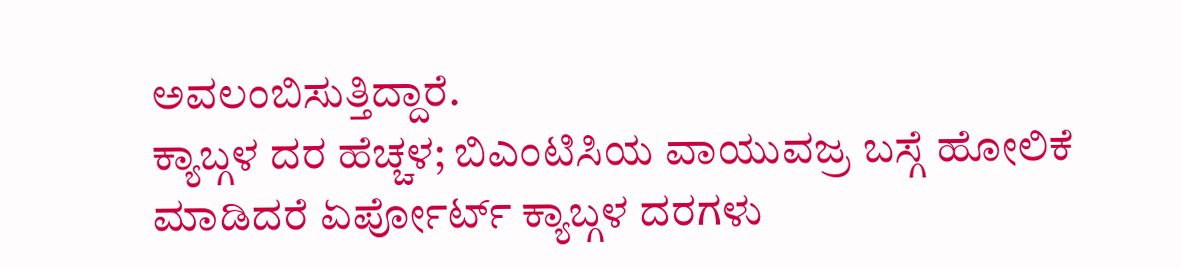ಅವಲಂಬಿಸುತ್ತಿದ್ದಾರೆ.
ಕ್ಯಾಬ್ಗಳ ದರ ಹೆಚ್ಚಳ; ಬಿಎಂಟಿಸಿಯ ವಾಯುವಜ್ರ ಬಸ್ಗೆ ಹೋಲಿಕೆ ಮಾಡಿದರೆ ಏರ್ಪೋರ್ಟ್ ಕ್ಯಾಬ್ಗಳ ದರಗಳು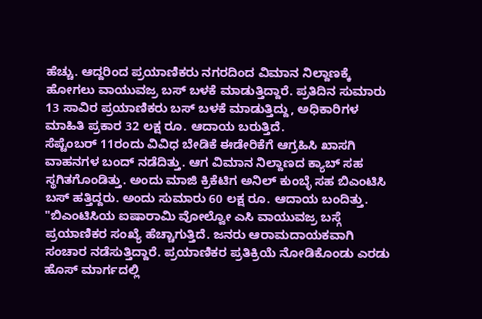ಹೆಚ್ಚು. ಆದ್ದರಿಂದ ಪ್ರಯಾಣಿಕರು ನಗರದಿಂದ ವಿಮಾನ ನಿಲ್ದಾಣಕ್ಕೆ ಹೋಗಲು ವಾಯುವಜ್ರ ಬಸ್ ಬಳಕೆ ಮಾಡುತ್ತಿದ್ದಾರೆ. ಪ್ರತಿದಿನ ಸುಮಾರು 13 ಸಾವಿರ ಪ್ರಯಾಣಿಕರು ಬಸ್ ಬಳಕೆ ಮಾಡುತ್ತಿದ್ದು, ಅಧಿಕಾರಿಗಳ ಮಾಹಿತಿ ಪ್ರಕಾರ 32 ಲಕ್ಷ ರೂ. ಆದಾಯ ಬರುತ್ತಿದೆ.
ಸೆಪ್ಟೆಂಬರ್ 11ರಂದು ವಿವಿಧ ಬೇಡಿಕೆ ಈಡೇರಿಕೆಗೆ ಆಗ್ರಹಿಸಿ ಖಾಸಗಿ ವಾಹನಗಳ ಬಂದ್ ನಡೆದಿತ್ತು. ಆಗ ವಿಮಾನ ನಿಲ್ದಾಣದ ಕ್ಯಾಬ್ ಸಹ ಸ್ಥಗಿತಗೊಂಡಿತ್ತು. ಅಂದು ಮಾಜಿ ಕ್ರಿಕೆಟಿಗ ಅನಿಲ್ ಕುಂಬ್ಳೆ ಸಹ ಬಿಎಂಟಿಸಿ ಬಸ್ ಹತ್ತಿದ್ದರು. ಅಂದು ಸುಮಾರು 60 ಲಕ್ಷ ರೂ. ಆದಾಯ ಬಂದಿತ್ತು.
"ಬಿಎಂಟಿಸಿಯ ಐಷಾರಾಮಿ ವೋಲ್ವೋ ಎಸಿ ವಾಯುವಜ್ರ ಬಸ್ಗೆ ಪ್ರಯಾಣಿಕರ ಸಂಖ್ಯೆ ಹೆಚ್ಚಾಗುತ್ತಿದೆ. ಜನರು ಆರಾಮದಾಯಕವಾಗಿ ಸಂಚಾರ ನಡೆಸುತ್ತಿದ್ದಾರೆ. ಪ್ರಯಾಣಿಕರ ಪ್ರತಿಕ್ರಿಯೆ ನೋಡಿಕೊಂಡು ಎರಡು ಹೊಸ್ ಮಾರ್ಗದಲ್ಲಿ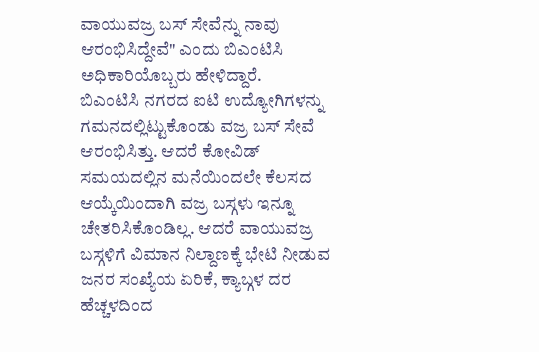ವಾಯುವಜ್ರ ಬಸ್ ಸೇವೆನ್ನು ನಾವು ಆರಂಭಿಸಿದ್ದೇವೆ" ಎಂದು ಬಿಎಂಟಿಸಿ ಅಧಿಕಾರಿಯೊಬ್ಬರು ಹೇಳಿದ್ದಾರೆ.
ಬಿಎಂಟಿಸಿ ನಗರದ ಐಟಿ ಉದ್ಯೋಗಿಗಳನ್ನು ಗಮನದಲ್ಲಿಟ್ಟುಕೊಂಡು ವಜ್ರ ಬಸ್ ಸೇವೆ ಆರಂಭಿಸಿತ್ತು. ಆದರೆ ಕೋವಿಡ್ ಸಮಯದಲ್ಲಿನ ಮನೆಯಿಂದಲೇ ಕೆಲಸದ ಆಯ್ಕೆಯಿಂದಾಗಿ ವಜ್ರ ಬಸ್ಗಳು ಇನ್ನೂ ಚೇತರಿಸಿಕೊಂಡಿಲ್ಲ. ಆದರೆ ವಾಯುವಜ್ರ ಬಸ್ಗಳಿಗೆ ವಿಮಾನ ನಿಲ್ದಾಣಕ್ಕೆ ಭೇಟಿ ನೀಡುವ ಜನರ ಸಂಖ್ಯೆಯ ಏರಿಕೆ, ಕ್ಯಾಬ್ಗಳ ದರ ಹೆಚ್ಚಳದಿಂದ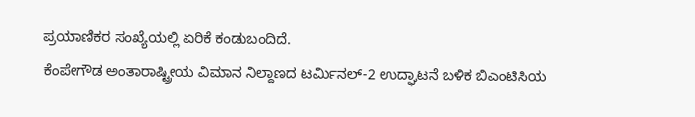ಪ್ರಯಾಣಿಕರ ಸಂಖ್ಯೆಯಲ್ಲಿ ಏರಿಕೆ ಕಂಡುಬಂದಿದೆ.
ಕೆಂಪೇಗೌಡ ಅಂತಾರಾಷ್ಟ್ರೀಯ ವಿಮಾನ ನಿಲ್ದಾಣದ ಟರ್ಮಿನಲ್-2 ಉದ್ಘಾಟನೆ ಬಳಿಕ ಬಿಎಂಟಿಸಿಯ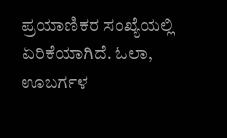ಪ್ರಯಾಣಿಕರ ಸಂಖ್ಯೆಯಲ್ಲಿ ಏರಿಕೆಯಾಗಿದೆ. ಓಲಾ, ಊಬರ್ಗಳ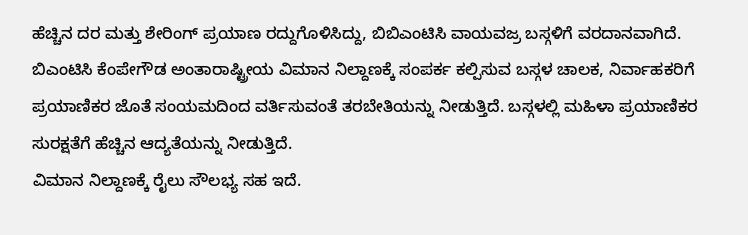ಹೆಚ್ಚಿನ ದರ ಮತ್ತು ಶೇರಿಂಗ್ ಪ್ರಯಾಣ ರದ್ದುಗೊಳಿಸಿದ್ದು, ಬಿಬಿಎಂಟಿಸಿ ವಾಯವಜ್ರ ಬಸ್ಗಳಿಗೆ ವರದಾನವಾಗಿದೆ.
ಬಿಎಂಟಿಸಿ ಕೆಂಪೇಗೌಡ ಅಂತಾರಾಷ್ಟ್ರೀಯ ವಿಮಾನ ನಿಲ್ದಾಣಕ್ಕೆ ಸಂಪರ್ಕ ಕಲ್ಪಿಸುವ ಬಸ್ಗಳ ಚಾಲಕ, ನಿರ್ವಾಹಕರಿಗೆ ಪ್ರಯಾಣಿಕರ ಜೊತೆ ಸಂಯಮದಿಂದ ವರ್ತಿಸುವಂತೆ ತರಬೇತಿಯನ್ನು ನೀಡುತ್ತಿದೆ. ಬಸ್ಗಳಲ್ಲಿ ಮಹಿಳಾ ಪ್ರಯಾಣಿಕರ ಸುರಕ್ಷತೆಗೆ ಹೆಚ್ಚಿನ ಆದ್ಯತೆಯನ್ನು ನೀಡುತ್ತಿದೆ.
ವಿಮಾನ ನಿಲ್ದಾಣಕ್ಕೆ ರೈಲು ಸೌಲಭ್ಯ ಸಹ ಇದೆ.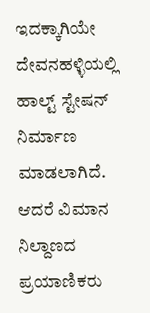ಇದಕ್ಕಾಗಿಯೇ ದೇವನಹಳ್ಳಿಯಲ್ಲಿ ಹಾಲ್ಟ್ ಸ್ಟೇಷನ್ ನಿರ್ಮಾಣ ಮಾಡಲಾಗಿದೆ. ಆದರೆ ವಿಮಾನ ನಿಲ್ದಾಣದ ಪ್ರಯಾಣಿಕರು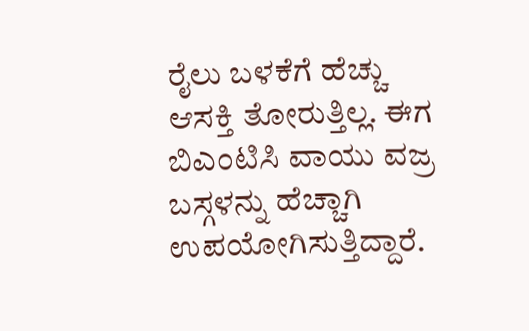ರೈಲು ಬಳಕೆಗೆ ಹೆಚ್ಚು ಆಸಕ್ತಿ ತೋರುತ್ತಿಲ್ಲ. ಈಗ ಬಿಎಂಟಿಸಿ ವಾಯು ವಜ್ರ ಬಸ್ಗಳನ್ನು ಹೆಚ್ಚಾಗಿ ಉಪಯೋಗಿಸುತ್ತಿದ್ದಾರೆ.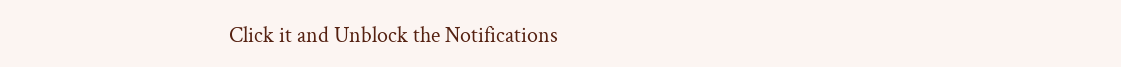Click it and Unblock the Notifications